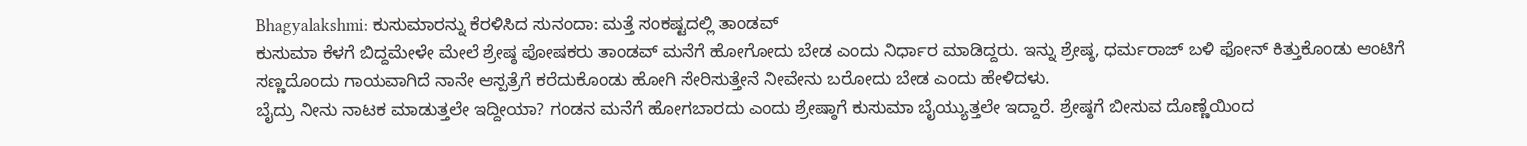Bhagyalakshmi: ಕುಸುಮಾರನ್ನು ಕೆರಳಿಸಿದ ಸುನಂದಾ: ಮತ್ತೆ ಸಂಕಷ್ಟದಲ್ಲಿ ತಾಂಡವ್
ಕುಸುಮಾ ಕೆಳಗೆ ಬಿದ್ದಮೇಳೇ ಮೇಲೆ ಶ್ರೇಷ್ಠ ಪೋಷಕರು ತಾಂಡವ್ ಮನೆಗೆ ಹೋಗೋದು ಬೇಡ ಎಂದು ನಿರ್ಧಾರ ಮಾಡಿದ್ದರು. ಇನ್ನು ಶ್ರೇಷ್ಠ, ಧರ್ಮರಾಜ್ ಬಳಿ ಫೋನ್ ಕಿತ್ತುಕೊಂಡು ಆಂಟಿಗೆ ಸಣ್ಣದೊಂದು ಗಾಯವಾಗಿದೆ ನಾನೇ ಆಸ್ಪತ್ರೆಗೆ ಕರೆದುಕೊಂಡು ಹೋಗಿ ಸೇರಿಸುತ್ತೇನೆ ನೀವೇನು ಬರೋದು ಬೇಡ ಎಂದು ಹೇಳಿದಳು.
ಬೈದ್ರು ನೀನು ನಾಟಕ ಮಾಡುತ್ತಲೇ ಇದ್ದೀಯಾ? ಗಂಡನ ಮನೆಗೆ ಹೋಗಬಾರದು ಎಂದು ಶ್ರೇಷ್ಠಾಗೆ ಕುಸುಮಾ ಬೈಯ್ಯುತ್ತಲೇ ಇದ್ದಾರೆ. ಶ್ರೇಷ್ಠಗೆ ಬೀಸುವ ದೊಣ್ಣೆಯಿಂದ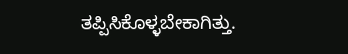ತಪ್ಪಿಸಿಕೊಳ್ಳಬೇಕಾಗಿತ್ತು.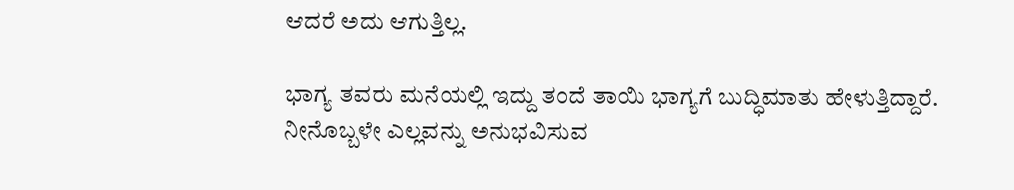ಆದರೆ ಅದು ಆಗುತ್ತಿಲ್ಲ.

ಭಾಗ್ಯ ತವರು ಮನೆಯಲ್ಲಿ ಇದ್ದು ತಂದೆ ತಾಯಿ ಭಾಗ್ಯಗೆ ಬುದ್ಧಿಮಾತು ಹೇಳುತ್ತಿದ್ದಾರೆ. ನೀನೊಬ್ಬಳೇ ಎಲ್ಲವನ್ನು ಅನುಭವಿಸುವ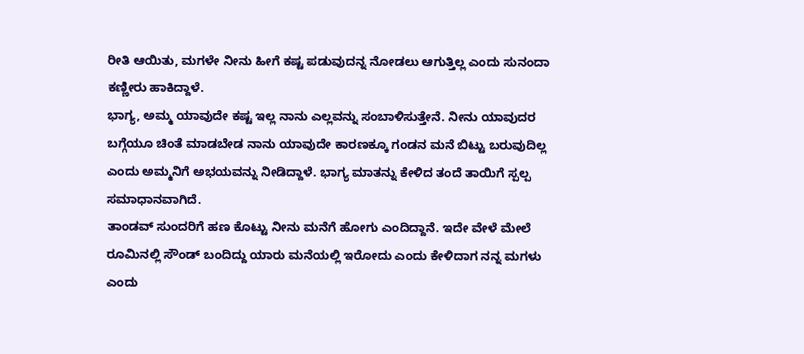ರೀತಿ ಆಯಿತು, ಮಗಳೇ ನೀನು ಹೀಗೆ ಕಷ್ಟ ಪಡುವುದನ್ನ ನೋಡಲು ಆಗುತ್ತಿಲ್ಲ ಎಂದು ಸುನಂದಾ ಕಣ್ಣೀರು ಹಾಕಿದ್ದಾಳೆ.
ಭಾಗ್ಯ, ಅಮ್ಮ ಯಾವುದೇ ಕಷ್ಟ ಇಲ್ಲ ನಾನು ಎಲ್ಲವನ್ನು ಸಂಬಾಳಿಸುತ್ತೇನೆ. ನೀನು ಯಾವುದರ ಬಗ್ಗೆಯೂ ಚಿಂತೆ ಮಾಡಬೇಡ ನಾನು ಯಾವುದೇ ಕಾರಣಕ್ಕೂ ಗಂಡನ ಮನೆ ಬಿಟ್ಟು ಬರುವುದಿಲ್ಲ ಎಂದು ಅಮ್ಮನಿಗೆ ಅಭಯವನ್ನು ನೀಡಿದ್ದಾಳೆ. ಭಾಗ್ಯ ಮಾತನ್ನು ಕೇಳಿದ ತಂದೆ ತಾಯಿಗೆ ಸ್ಪಲ್ಪ ಸಮಾಧಾನವಾಗಿದೆ.
ತಾಂಡವ್ ಸುಂದರಿಗೆ ಹಣ ಕೊಟ್ಟು ನೀನು ಮನೆಗೆ ಹೋಗು ಎಂದಿದ್ದಾನೆ. ಇದೇ ವೇಳೆ ಮೇಲೆ ರೂಮಿನಲ್ಲಿ ಸೌಂಡ್ ಬಂದಿದ್ದು ಯಾರು ಮನೆಯಲ್ಲಿ ಇರೋದು ಎಂದು ಕೇಳಿದಾಗ ನನ್ನ ಮಗಳು ಎಂದು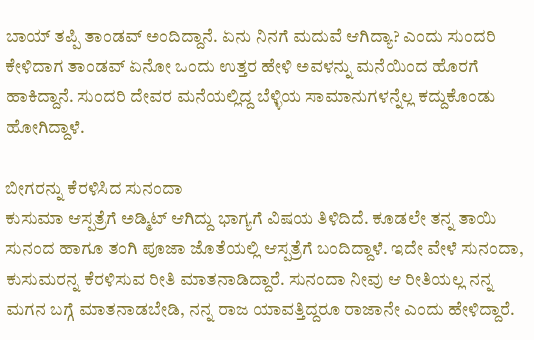ಬಾಯ್ ತಪ್ಪಿ ತಾಂಡವ್ ಅಂದಿದ್ದಾನೆ. ಏನು ನಿನಗೆ ಮದುವೆ ಆಗಿದ್ಯಾ? ಎಂದು ಸುಂದರಿ ಕೇಳಿದಾಗ ತಾಂಡವ್ ಏನೋ ಒಂದು ಉತ್ತರ ಹೇಳಿ ಅವಳನ್ನು ಮನೆಯಿಂದ ಹೊರಗೆ ಹಾಕಿದ್ದಾನೆ. ಸುಂದರಿ ದೇವರ ಮನೆಯಲ್ಲಿದ್ದ ಬೆಳ್ಳಿಯ ಸಾಮಾನುಗಳನ್ನೆಲ್ಲ ಕದ್ದುಕೊಂಡು ಹೋಗಿದ್ದಾಳೆ.

ಬೀಗರನ್ನು ಕೆರಳಿಸಿದ ಸುನಂದಾ
ಕುಸುಮಾ ಆಸ್ಪತ್ರೆಗೆ ಅಡ್ಮಿಟ್ ಆಗಿದ್ದು ಭಾಗ್ಯಗೆ ವಿಷಯ ತಿಳಿದಿದೆ. ಕೂಡಲೇ ತನ್ನ ತಾಯಿ ಸುನಂದ ಹಾಗೂ ತಂಗಿ ಪೂಜಾ ಜೊತೆಯಲ್ಲಿ ಆಸ್ಪತ್ರೆಗೆ ಬಂದಿದ್ದಾಳೆ. ಇದೇ ವೇಳೆ ಸುನಂದಾ, ಕುಸುಮರನ್ನ ಕೆರಳಿಸುವ ರೀತಿ ಮಾತನಾಡಿದ್ದಾರೆ. ಸುನಂದಾ ನೀವು ಆ ರೀತಿಯಲ್ಲ ನನ್ನ ಮಗನ ಬಗ್ಗೆ ಮಾತನಾಡಬೇಡಿ, ನನ್ನ ರಾಜ ಯಾವತ್ತಿದ್ದರೂ ರಾಜಾನೇ ಎಂದು ಹೇಳಿದ್ದಾರೆ.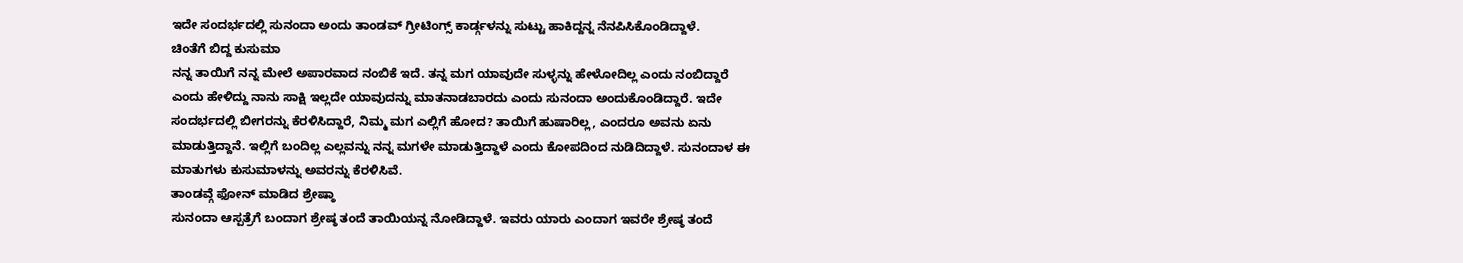ಇದೇ ಸಂದರ್ಭದಲ್ಲಿ ಸುನಂದಾ ಅಂದು ತಾಂಡವ್ ಗ್ರೀಟಿಂಗ್ಸ್ ಕಾರ್ಡ್ಗಳನ್ನು ಸುಟ್ಟು ಹಾಕಿದ್ದನ್ನ ನೆನಪಿಸಿಕೊಂಡಿದ್ದಾಳೆ.
ಚಿಂತೆಗೆ ಬಿದ್ದ ಕುಸುಮಾ
ನನ್ನ ತಾಯಿಗೆ ನನ್ನ ಮೇಲೆ ಅಪಾರವಾದ ನಂಬಿಕೆ ಇದೆ. ತನ್ನ ಮಗ ಯಾವುದೇ ಸುಳ್ಳನ್ನು ಹೇಳೋದಿಲ್ಲ ಎಂದು ನಂಬಿದ್ದಾರೆ ಎಂದು ಹೇಳಿದ್ದು ನಾನು ಸಾಕ್ಷಿ ಇಲ್ಲದೇ ಯಾವುದನ್ನು ಮಾತನಾಡಬಾರದು ಎಂದು ಸುನಂದಾ ಅಂದುಕೊಂಡಿದ್ದಾರೆ. ಇದೇ ಸಂದರ್ಭದಲ್ಲಿ ಬೀಗರನ್ನು ಕೆರಳಿಸಿದ್ದಾರೆ, ನಿಮ್ಮ ಮಗ ಎಲ್ಲಿಗೆ ಹೋದ? ತಾಯಿಗೆ ಹುಷಾರಿಲ್ಲ, ಎಂದರೂ ಅವನು ಏನು ಮಾಡುತ್ತಿದ್ದಾನೆ. ಇಲ್ಲಿಗೆ ಬಂದಿಲ್ಲ ಎಲ್ಲವನ್ನು ನನ್ನ ಮಗಳೇ ಮಾಡುತ್ತಿದ್ದಾಳೆ ಎಂದು ಕೋಪದಿಂದ ನುಡಿದಿದ್ದಾಳೆ. ಸುನಂದಾಳ ಈ ಮಾತುಗಳು ಕುಸುಮಾಳನ್ನು ಅವರನ್ನು ಕೆರಳಿಸಿವೆ.
ತಾಂಡವ್ಗೆ ಫೋನ್ ಮಾಡಿದ ಶ್ರೇಷ್ಠಾ
ಸುನಂದಾ ಆಸ್ಪತ್ರೆಗೆ ಬಂದಾಗ ಶ್ರೇಷ್ಠ ತಂದೆ ತಾಯಿಯನ್ನ ನೋಡಿದ್ದಾಳೆ. ಇವರು ಯಾರು ಎಂದಾಗ ಇವರೇ ಶ್ರೇಷ್ಠ ತಂದೆ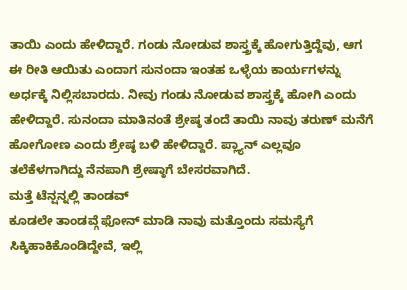ತಾಯಿ ಎಂದು ಹೇಳಿದ್ದಾರೆ. ಗಂಡು ನೋಡುವ ಶಾಸ್ತ್ರಕ್ಕೆ ಹೋಗುತ್ತಿದ್ದೆವು, ಆಗ ಈ ರೀತಿ ಆಯಿತು ಎಂದಾಗ ಸುನಂದಾ ಇಂತಹ ಒಳ್ಳೆಯ ಕಾರ್ಯಗಳನ್ನು ಅರ್ಧಕ್ಕೆ ನಿಲ್ಲಿಸಬಾರದು. ನೀವು ಗಂಡು ನೋಡುವ ಶಾಸ್ತ್ರಕ್ಕೆ ಹೋಗಿ ಎಂದು ಹೇಳಿದ್ದಾರೆ. ಸುನಂದಾ ಮಾತಿನಂತೆ ಶ್ರೇಷ್ಠ ತಂದೆ ತಾಯಿ ನಾವು ತರುಣ್ ಮನೆಗೆ ಹೋಗೋಣ ಎಂದು ಶ್ರೇಷ್ಠ ಬಳಿ ಹೇಳಿದ್ದಾರೆ. ಪ್ಲ್ಯಾನ್ ಎಲ್ಲವೂ ತಲೆಕೆಳಗಾಗಿದ್ದು ನೆನಪಾಗಿ ಶ್ರೇಷ್ಠಾಗೆ ಬೇಸರವಾಗಿದೆ.
ಮತ್ತೆ ಟೆನ್ಷನ್ನಲ್ಲಿ ತಾಂಡವ್
ಕೂಡಲೇ ತಾಂಡವ್ಗೆ ಫೋನ್ ಮಾಡಿ ನಾವು ಮತ್ತೊಂದು ಸಮಸ್ಯೆಗೆ ಸಿಕ್ಕಿಹಾಕಿಕೊಂಡಿದ್ದೇವೆ, ಇಲ್ಲಿ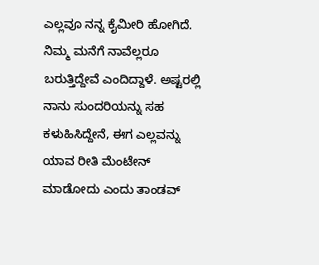ಎಲ್ಲವೂ ನನ್ನ ಕೈಮೀರಿ ಹೋಗಿದೆ. ನಿಮ್ಮ ಮನೆಗೆ ನಾವೆಲ್ಲರೂ ಬರುತ್ತಿದ್ದೇವೆ ಎಂದಿದ್ದಾಳೆ. ಅಷ್ಟರಲ್ಲಿ ನಾನು ಸುಂದರಿಯನ್ನು ಸಹ ಕಳುಹಿಸಿದ್ದೇನೆ, ಈಗ ಎಲ್ಲವನ್ನು ಯಾವ ರೀತಿ ಮೆಂಟೇನ್ ಮಾಡೋದು ಎಂದು ತಾಂಡವ್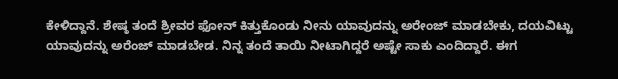ಕೇಳಿದ್ದಾನೆ. ಶೇಷ್ಠ ತಂದೆ ಶ್ರೀವರ ಫೋನ್ ಕಿತ್ತುಕೊಂಡು ನೀನು ಯಾವುದನ್ನು ಅರೇಂಜ್ ಮಾಡಬೇಕು, ದಯವಿಟ್ಟು ಯಾವುದನ್ನು ಅರೆಂಜ್ ಮಾಡಬೇಡ. ನಿನ್ನ ತಂದೆ ತಾಯಿ ನೀಟಾಗಿದ್ದರೆ ಅಷ್ಟೇ ಸಾಕು ಎಂದಿದ್ದಾರೆ. ಈಗ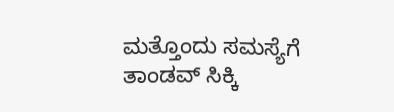ಮತ್ತೊಂದು ಸಮಸ್ಯೆಗೆ ತಾಂಡವ್ ಸಿಕ್ಕಿ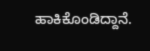ಹಾಕಿಕೊಂಡಿದ್ದಾನೆ.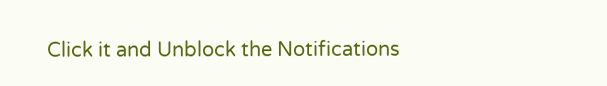Click it and Unblock the Notifications